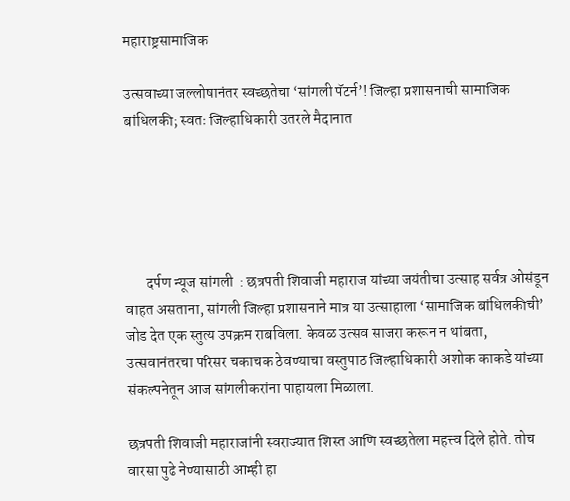महाराष्ट्रसामाजिक

उत्सवाच्या जल्लोषानंतर स्वच्छतेचा ‘सांगली पॅटर्न’! जिल्हा प्रशासनाची सामाजिक बांधिलकी; स्वतः जिल्हाधिकारी उतरले मैदानात





       दर्पण न्यूज सांगली  : छत्रपती शिवाजी महाराज यांच्या जयंतीचा उत्साह सर्वत्र ओसंडून वाहत असताना, सांगली जिल्हा प्रशासनाने मात्र या उत्साहाला ‘सामाजिक बांधिलकीची’ जोड देत एक स्तुत्य उपक्रम राबविला. केवळ उत्सव साजरा करून न थांबता, उत्सवानंतरचा परिसर चकाचक ठेवण्याचा वस्तुपाठ जिल्हाधिकारी अशोक काकडे यांच्या संकल्पनेतून आज सांगलीकरांना पाहायला मिळाला.

छत्रपती शिवाजी महाराजांनी स्वराज्यात शिस्त आणि स्वच्छतेला महत्त्व दिले होते. तोच वारसा पुढे नेण्यासाठी आम्ही हा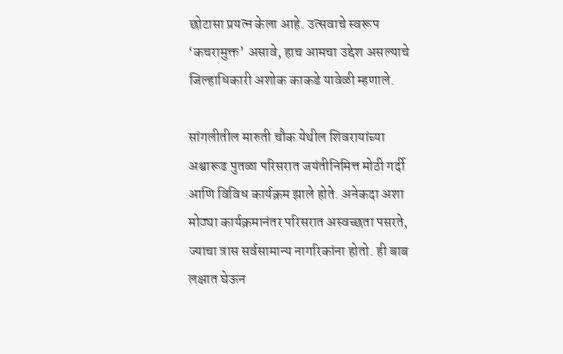छोटासा प्रयत्न केला आहे. उत्सवाचे स्वरूप ‘कचरामुक्त’ असावे, हाच आमचा उद्देश असल्याचे  जिल्हाधिकारी अशोक काकडे यावेळी म्हणाले.

सांगलीतील मारुती चौक येथील शिवरायांच्या अश्वारूढ पुतळा परिसरात जयंतीनिमित्त मोठी गर्दी आणि विविध कार्यक्रम झाले होते. अनेकदा अशा मोठ्या कार्यक्रमानंतर परिसरात अस्वच्छता पसरते, ज्याचा त्रास सर्वसामान्य नागरिकांना होतो. ही बाब लक्षात घेऊन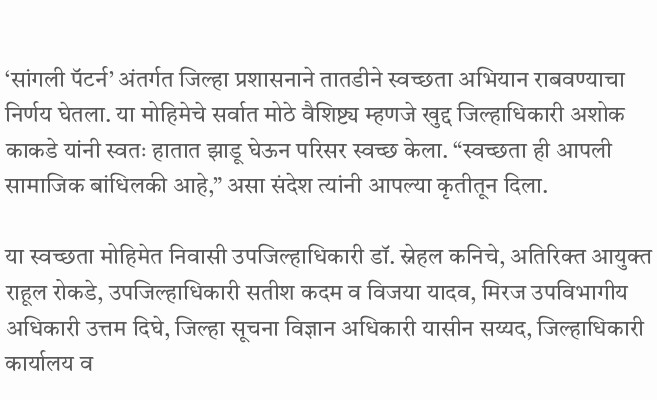‘सांगली पॅटर्न’ अंतर्गत जिल्हा प्रशासनाने तातडीने स्वच्छता अभियान राबवण्याचा निर्णय घेतला. या मोहिमेचे सर्वात मोठे वैशिष्ट्य म्हणजे खुद्द जिल्हाधिकारी अशोक काकडे यांनी स्वतः हातात झाडू घेऊन परिसर स्वच्छ केला. “स्वच्छता ही आपली सामाजिक बांधिलकी आहे,” असा संदेश त्यांनी आपल्या कृतीतून दिला.

या स्वच्छता मोहिमेत निवासी उपजिल्हाधिकारी डॉ. स्नेहल कनिचे, अतिरिक्त आयुक्त राहूल रोकडे, उपजिल्हाधिकारी सतीश कदम व विजया यादव, मिरज उपविभागीय अधिकारी उत्तम दिघे, जिल्हा सूचना विज्ञान अधिकारी यासीन सय्यद, जिल्हाधिकारी कार्यालय व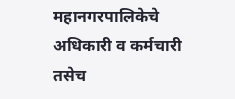महानगरपालिकेचे अधिकारी व कर्मचारी तसेच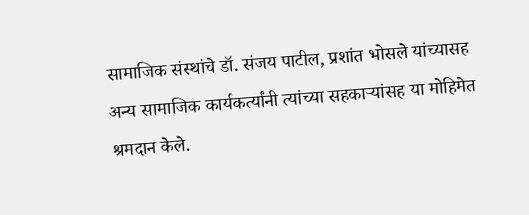सामाजिक संस्थांचे डॉ. संजय पाटील, प्रशांत भोसले यांच्यासह अन्य सामाजिक कार्यकर्त्यांनी त्यांच्या सहकाऱ्यांसह या मोहिमेत श्रमदान केले.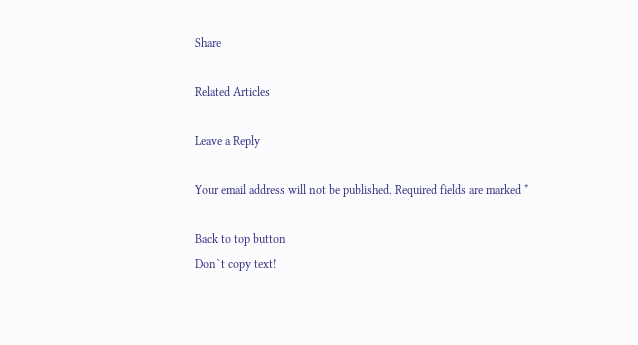Share

Related Articles

Leave a Reply

Your email address will not be published. Required fields are marked *

Back to top button
Don`t copy text!